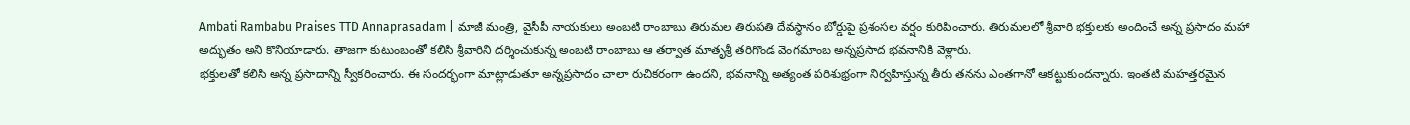Ambati Rambabu Praises TTD Annaprasadam | మాజీ మంత్రి, వైసీపీ నాయకులు అంబటి రాంబాబు తిరుమల తిరుపతి దేవస్థానం బోర్డుపై ప్రశంసల వర్షం కురిపించారు. తిరుమలలో శ్రీవారి భక్తులకు అందించే అన్న ప్రసాదం మహా అద్భుతం అని కొనియాడారు. తాజగా కుటుంబంతో కలిసి శ్రీవారిని దర్శించుకున్న అంబటి రాంబాబు ఆ తర్వాత మాతృశ్రీ తరిగొండ వెంగమాంబ అన్నప్రసాద భవనానికి వెళ్లారు.
భక్తులతో కలిసి అన్న ప్రసాదాన్ని స్వీకరించారు. ఈ సందర్భంగా మాట్లాడుతూ అన్నప్రసాదం చాలా రుచికరంగా ఉందని, భవనాన్ని అత్యంత పరిశుభ్రంగా నిర్వహిస్తున్న తీరు తనను ఎంతగానో ఆకట్టుకుందన్నారు. ఇంతటి మహత్తరమైన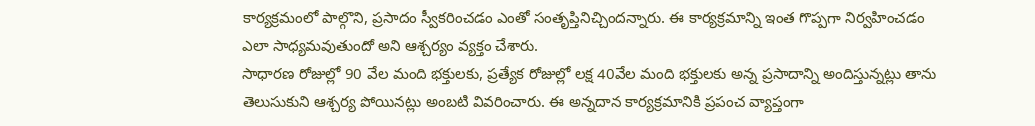కార్యక్రమంలో పాల్గొని, ప్రసాదం స్వీకరించడం ఎంతో సంతృప్తినిచ్చిందన్నారు. ఈ కార్యక్రమాన్ని ఇంత గొప్పగా నిర్వహించడం ఎలా సాధ్యమవుతుందో అని ఆశ్చర్యం వ్యక్తం చేశారు.
సాధారణ రోజుల్లో 90 వేల మంది భక్తులకు, ప్రత్యేక రోజుల్లో లక్ష 40వేల మంది భక్తులకు అన్న ప్రసాదాన్ని అందిస్తున్నట్లు తాను తెలుసుకుని ఆశ్చర్య పోయినట్లు అంబటి వివరించారు. ఈ అన్నదాన కార్యక్రమానికి ప్రపంచ వ్యాప్తంగా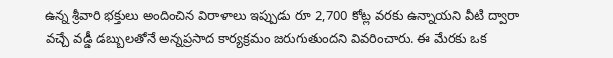ఉన్న శ్రీవారి భక్తులు అందించిన విరాళాలు ఇప్పుడు రూ 2,700 కోట్ల వరకు ఉన్నాయని వీటి ద్వారా వచ్చే వడ్డీ డబ్బులతోనే అన్నప్రసాద కార్యక్రమం జరుగుతుందని వివరించారు. ఈ మేరకు ఒక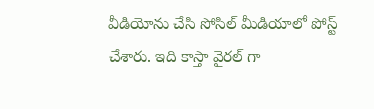వీడియోను చేసి సోసిల్ మీడియాలో పోస్ట్ చేశారు. ఇది కాస్తా వైరల్ గా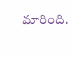మారింది.